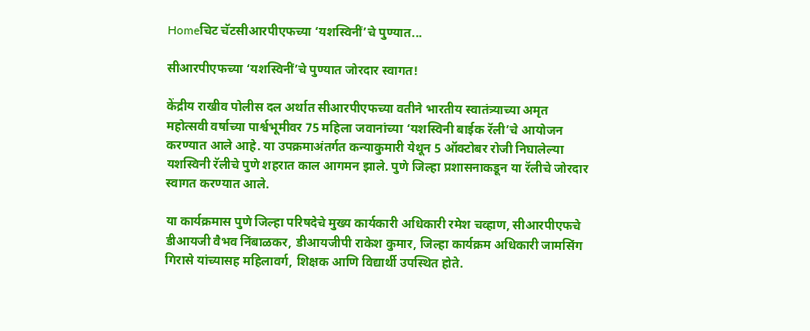Homeचिट चॅटसीआरपीएफच्या ‘यशस्विनीं’चे पुण्यात...

सीआरपीएफच्या ‘यशस्विनीं’चे पुण्यात जोरदार स्वागत!

केंद्रीय राखीव पोलीस दल अर्थात सीआरपीएफच्या वतीने भारतीय स्वातंत्र्याच्या अमृत महोत्सवी वर्षाच्या पार्श्वभूमीवर 75 महिला जवानांच्या ‘यशस्विनी बाईक रॅली’चे आयोजन करण्यात आले आहे. या उपक्रमाअंतर्गत कन्याकुमारी येथून 5 ऑक्टोबर रोजी निघालेल्या यशस्विनी रॅलीचे पुणे शहरात काल आगमन झाले. पुणे जिल्हा प्रशासनाकडून या रॅलीचे जोरदार स्वागत करण्यात आले.

या कार्यक्रमास पुणे जिल्हा परिषदेचे मुख्य कार्यकारी अधिकारी रमेश चव्हाण, सीआरपीएफचे डीआयजी वैभव निंबाळकर, डीआयजीपी राकेश कुमार, जिल्हा कार्यक्रम अधिकारी जामसिंग गिरासे यांच्यासह महिलावर्ग, शिक्षक आणि विद्यार्थी उपस्थित होते.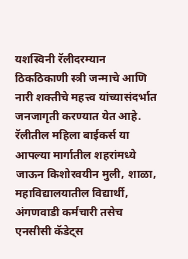यशस्विनी रॅलीदरम्यान ठिकठिकाणी स्त्री जन्माचे आणि नारी शक्तीचे महत्त्व यांच्यासंदर्भात जनजागृती करण्यात येत आहे. रॅलीतील महिला बाईकर्स या आपल्या मार्गातील शहरांमध्ये जाऊन किशोरवयीन मुली, शाळा, महाविद्यालयातील विद्यार्थी, अंगणवाडी कर्मचारी तसेच एनसीसी कॅडेट्स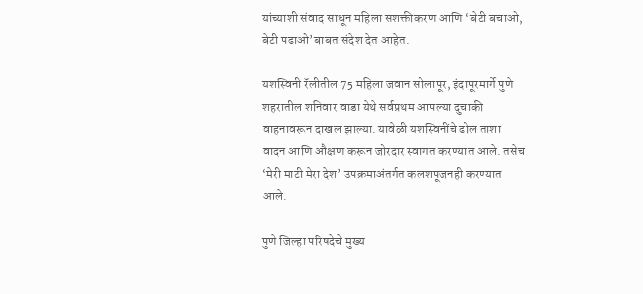यांच्याशी संवाद साधून महिला सशक्तीकरण आणि ‘बेटी बचाओ, बेटी पढाओ’बाबत संदेश देत आहेत.

यशस्विनी रॅलीतील 75 महिला जवान सोलापूर, इंदापूरमार्गे पुणे शहरातील शनिवार वाडा येथे सर्वप्रथम आपल्या दुचाकी वाहनावरून दाखल झाल्या. यावेळी यशस्विनींचे ढोल ताशा वादन आणि औक्षण करून जोरदार स्वागत करण्यात आले. तसेच ‘मेरी माटी मेरा देश’ उपक्रमाअंतर्गत कलशपूजनही करण्यात आले.

पुणे जिल्हा परिषदेचे मुख्य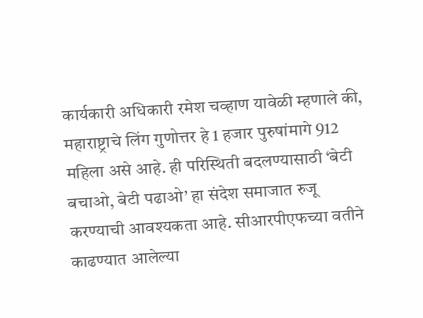कार्यकारी अधिकारी रमेश चव्हाण यावेळी म्हणाले की, महाराष्ट्राचे लिंग गुणोत्तर हे 1 हजार पुरुषांमागे 912 महिला असे आहे. ही परिस्थिती बदलण्यासाठी ‘बेटी बचाओ, बेटी पढाओ’ हा संदेश समाजात रुजू करण्याची आवश्यकता आहे. सीआरपीएफच्या वतीने काढण्यात आलेल्या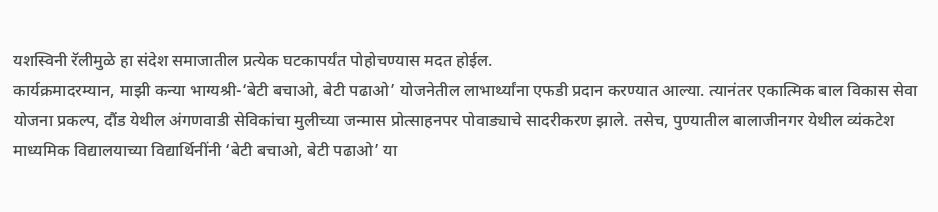यशस्विनी रॅलीमुळे हा संदेश समाजातील प्रत्येक घटकापर्यंत पोहोचण्यास मदत होईल.
कार्यक्रमादरम्यान, माझी कन्या भाग्यश्री-‘बेटी बचाओ, बेटी पढाओ’ योजनेतील लाभार्थ्यांना एफडी प्रदान करण्यात आल्या. त्यानंतर एकात्मिक बाल विकास सेवा योजना प्रकल्प, दौंड येथील अंगणवाडी सेविकांचा मुलीच्या जन्मास प्रोत्साहनपर पोवाड्याचे सादरीकरण झाले. तसेच, पुण्यातील बालाजीनगर येथील व्यंकटेश माध्यमिक विद्यालयाच्या विद्यार्थिनींनी ‘बेटी बचाओ, बेटी पढाओ’ या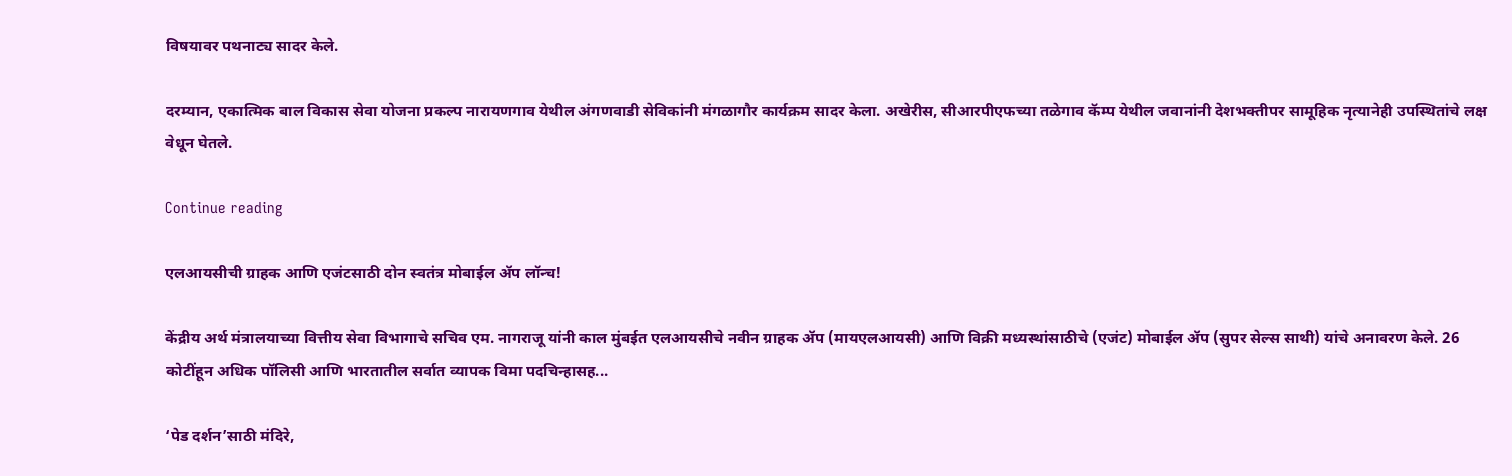विषयावर पथनाट्य सादर केले.

दरम्यान, एकात्मिक बाल विकास सेवा योजना प्रकल्प नारायणगाव येथील अंगणवाडी सेविकांनी मंगळागौर कार्यक्रम सादर केला. अखेरीस, सीआरपीएफच्या तळेगाव कॅम्प येथील जवानांनी देशभक्तीपर सामूहिक नृत्यानेही उपस्थितांचे लक्ष वेधून घेतले.

Continue reading

एलआयसीची ग्राहक आणि एजंटसाठी दोन स्वतंत्र मोबाईल ॲप लॉन्च!

केंद्रीय अर्थ मंत्रालयाच्या वित्तीय सेवा विभागाचे सचिव एम. नागराजू यांनी काल मुंबईत एलआयसीचे नवीन ग्राहक ॲप (मायएलआयसी) आणि विक्री मध्यस्थांसाठीचे (एजंट) मोबाईल ॲप (सुपर सेल्स साथी) यांचे अनावरण केले. 26 कोटींहून अधिक पॉलिसी आणि भारतातील सर्वात व्यापक विमा पदचिन्हासह...

‘पेड दर्शन’साठी मंदिरे,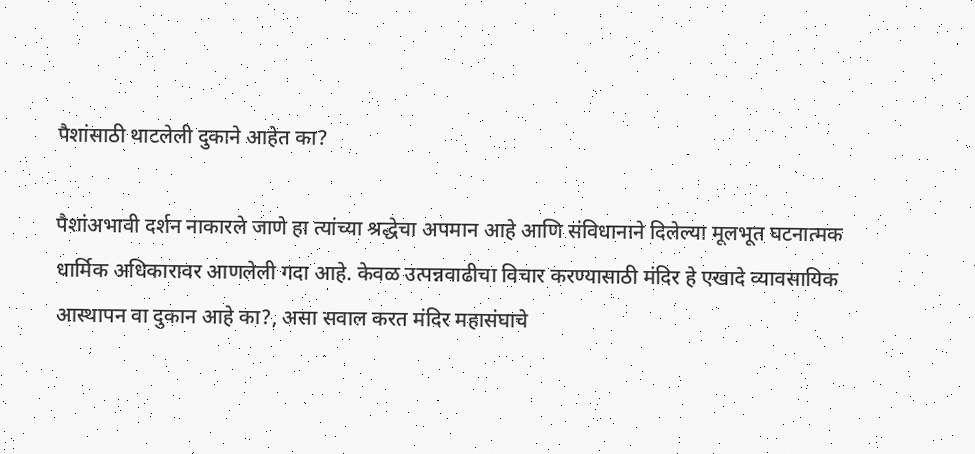पैशांसाठी थाटलेली दुकाने आहेत का?

पैशांअभावी दर्शन नाकारले जाणे हा त्यांच्या श्रद्धेचा अपमान आहे आणि संविधानाने दिलेल्या मूलभूत घटनात्मक धार्मिक अधिकारावर आणलेली गदा आहे. केवळ उत्पन्नवाढीचा विचार करण्यासाठी मंदिर हे एखादे व्यावसायिक आस्थापन वा दुकान आहे का?, असा सवाल करत मंदिर महासंघाचे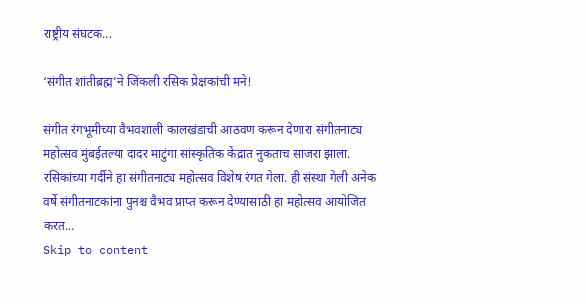राष्ट्रीय संघटक...

‘संगीत शांतीब्रह्म’ने जिंकली रसिक प्रेक्षकांची मने!

संगीत रंगभूमीच्या वैभवशाली कालखंडाची आठवण करून देणारा संगीतनाट्य महोत्सव मुंबईतल्या दादर माटुंगा सांस्कृतिक केंद्रात नुकताच साजरा झाला. रसिकांच्या गर्दीने हा संगीतनाट्य महोत्सव विशेष रंगत गेला. ही संस्था गेली अनेक वर्षे संगीतनाटकांना पुनश्च वैभव प्राप्त करून देण्यासाठी हा महोत्सव आयोजित करत...
Skip to content